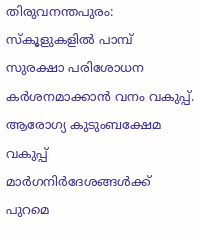തിരുവനന്തപുരം: സ്കൂളുകളിൽ പാമ്പ് സുരക്ഷാ പരിശോധന കർശനമാക്കാൻ വനം വകുപ്പ്. ആരോഗ്യ കുടുംബക്ഷേമ വകുപ്പ് മാർഗനിർദേശങ്ങൾക്ക് പുറമെ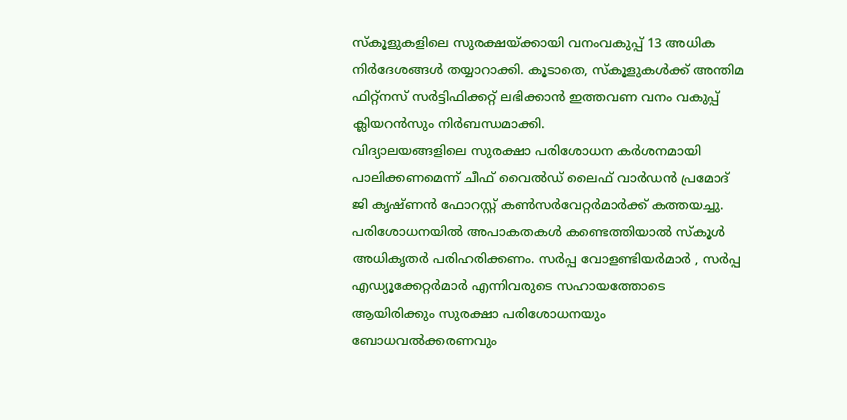സ്കൂളുകളിലെ സുരക്ഷയ്ക്കായി വനംവകുപ്പ് 13 അധിക നിർദേശങ്ങൾ തയ്യാറാക്കി. കൂടാതെ, സ്കൂളുകൾക്ക് അന്തിമ ഫിറ്റ്നസ് സർട്ടിഫിക്കറ്റ് ലഭിക്കാൻ ഇത്തവണ വനം വകുപ്പ് ക്ലിയറൻസും നിർബന്ധമാക്കി.
വിദ്യാലയങ്ങളിലെ സുരക്ഷാ പരിശോധന കർശനമായി പാലിക്കണമെന്ന് ചീഫ് വൈൽഡ് ലൈഫ് വാർഡൻ പ്രമോദ് ജി കൃഷ്ണൻ ഫോറസ്റ്റ് കൺസർവേറ്റർമാർക്ക് കത്തയച്ചു. പരിശോധനയിൽ അപാകതകൾ കണ്ടെത്തിയാൽ സ്കൂൾ അധികൃതർ പരിഹരിക്കണം. സർപ്പ വോളണ്ടിയർമാർ , സർപ്പ എഡ്യൂക്കേറ്റർമാർ എന്നിവരുടെ സഹായത്തോടെ ആയിരിക്കും സുരക്ഷാ പരിശോധനയും ബോധവൽക്കരണവും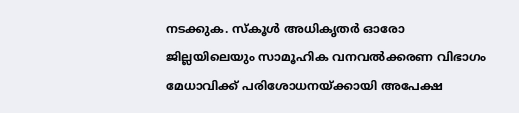നടക്കുക. സ്കൂൾ അധികൃതർ ഓരോ ജില്ലയിലെയും സാമൂഹിക വനവൽക്കരണ വിഭാഗം മേധാവിക്ക് പരിശോധനയ്ക്കായി അപേക്ഷ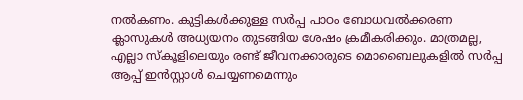നൽകണം. കുട്ടികൾക്കുള്ള സർപ്പ പാഠം ബോധവൽക്കരണ ക്ലാസുകൾ അധ്യയനം തുടങ്ങിയ ശേഷം ക്രമീകരിക്കും. മാത്രമല്ല, എല്ലാ സ്കൂളിലെയും രണ്ട് ജീവനക്കാരുടെ മൊബൈലുകളിൽ സർപ്പ ആപ്പ് ഇൻസ്റ്റാൾ ചെയ്യണമെന്നും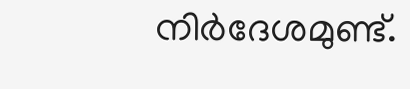നിർദേശമുണ്ട്.